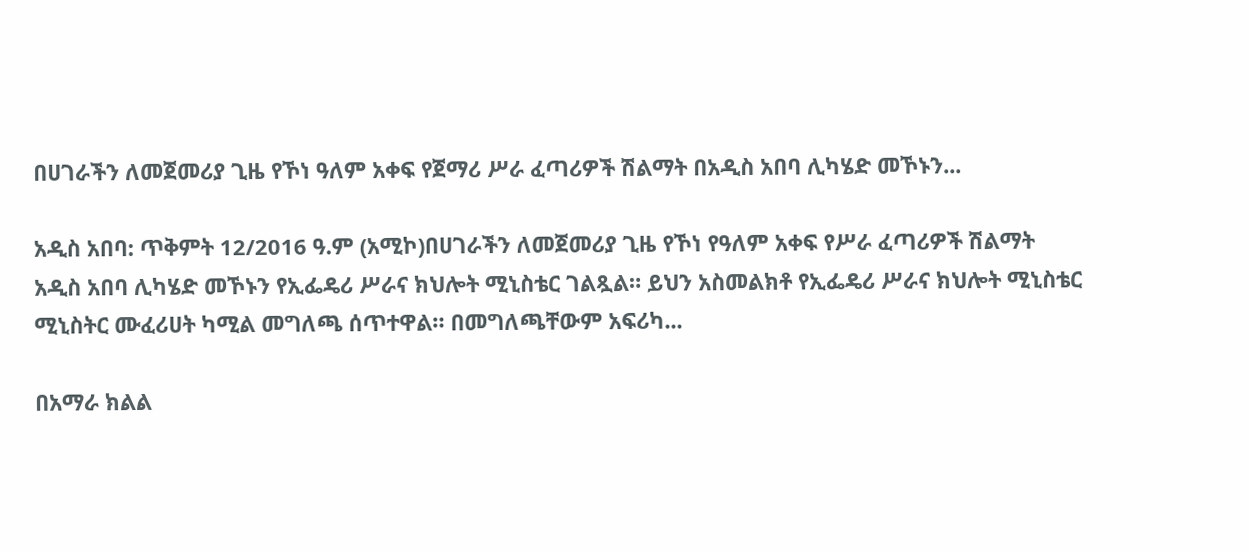በሀገራችን ለመጀመሪያ ጊዜ የኾነ ዓለም አቀፍ የጀማሪ ሥራ ፈጣሪዎች ሽልማት በአዲስ አበባ ሊካሄድ መኾኑን...

አዲስ አበባ: ጥቅምት 12/2016 ዓ.ም (አሚኮ)በሀገራችን ለመጀመሪያ ጊዜ የኾነ የዓለም አቀፍ የሥራ ፈጣሪዎች ሽልማት አዲስ አበባ ሊካሄድ መኾኑን የኢፌዴሪ ሥራና ክህሎት ሚኒስቴር ገልጿል። ይህን አስመልክቶ የኢፌዴሪ ሥራና ክህሎት ሚኒስቴር ሚኒስትር ሙፈሪሀት ካሚል መግለጫ ሰጥተዋል። በመግለጫቸውም አፍሪካ...

በአማራ ክልል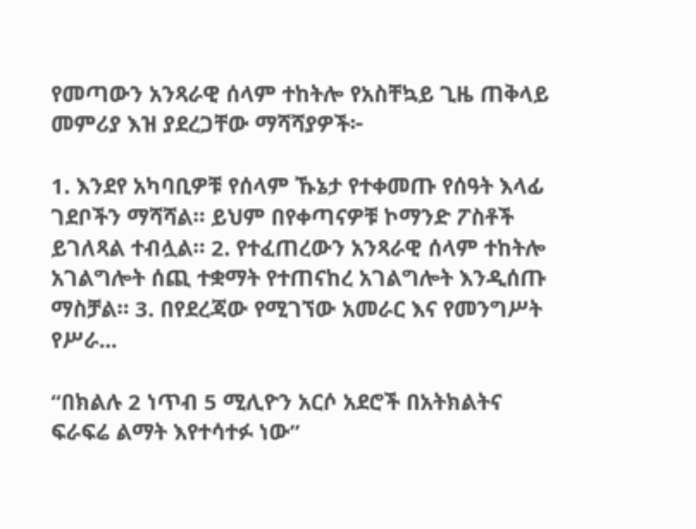የመጣውን አንጻራዊ ሰላም ተከትሎ የአስቸኳይ ጊዜ ጠቅላይ መምሪያ እዝ ያደረጋቸው ማሻሻያዎች፦

1. እንደየ አካባቢዎቹ የሰላም ኹኔታ የተቀመጡ የሰዓት እላፊ ገደቦችን ማሻሻል። ይህም በየቀጣናዎቹ ኮማንድ ፖስቶች ይገለጻል ተብሏል። 2. የተፈጠረውን አንጻራዊ ሰላም ተከትሎ አገልግሎት ሰጪ ተቋማት የተጠናከረ አገልግሎት እንዲሰጡ ማስቻል። 3. በየደረጃው የሚገኘው አመራር እና የመንግሥት የሥራ...

“በክልሉ 2 ነጥብ 5 ሚሊዮን አርሶ አደሮች በአትክልትና ፍራፍሬ ልማት እየተሳተፉ ነው”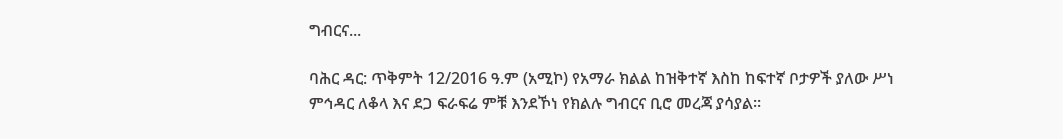ግብርና...

ባሕር ዳር: ጥቅምት 12/2016 ዓ.ም (አሚኮ) የአማራ ክልል ከዝቅተኛ እስከ ከፍተኛ ቦታዎች ያለው ሥነ ምኅዳር ለቆላ እና ደጋ ፍራፍሬ ምቹ እንደኾነ የክልሉ ግብርና ቢሮ መረጃ ያሳያል።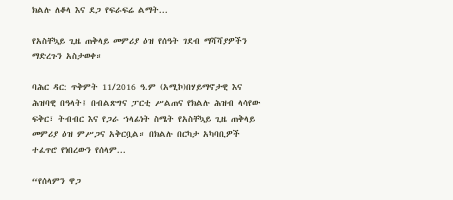ክልሉ ለቆላ እና ደጋ የፍራፍሬ ልማት...

የአስቸኳይ ጊዜ ጠቅላይ መምሪያ ዕዝ የሰዓት ገደብ ማሻሻያዎችን ማድረጉን አስታወቀ።

ባሕር ዳር: ጥቅምት 11/2016 ዓ.ም (አሚኮ)በሃይማኖታዊ እና ሕዝባዊ በዓላት፤ በብልጽግና ፓርቲ ሥልጠና የክልሉ ሕዝብ ላሳየው ፍቅር፣ ትብብር እና የጋራ ኀላፊነት ስሜት የአስቸኳይ ጊዜ ጠቅላይ መምሪያ ዕዝ ምሥጋና አቅርቧል። በክልሉ በርካታ አካባቢዎች ተፈጥሮ የነበረውን የሰላም...

“የሰላምን ዋጋ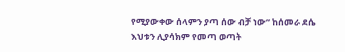የሚያውቀው ሰላምን ያጣ ሰው ብቻ ነው” ከሰመራ ደሴ እህቱን ሊያሳክም የመጣ ወጣት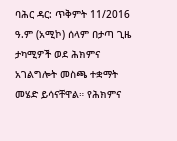ባሕር ዳር: ጥቅምት 11/2016 ዓ.ም (አሚኮ) ሰላም በታጣ ጊዜ ታካሚዎች ወደ ሕክምና አገልግሎት መስጫ ተቋማት መሄድ ይሳናቸዋል። የሕክምና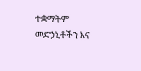ተቋማትም መድኃኒቶችን እና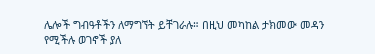ሌሎች ግብዓቶችን ለማግኘት ይቸገራሉ። በዚህ መካከል ታክመው መዳን የሚችሉ ወገኖች ያለ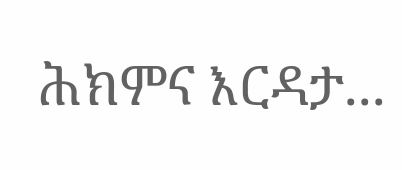ሕክምና እርዳታ...